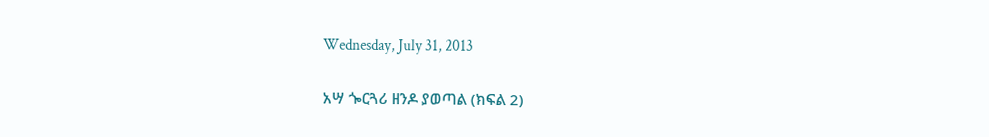Wednesday, July 31, 2013

አሣ ጐርጓሪ ዘንዶ ያወጣል (ክፍል 2)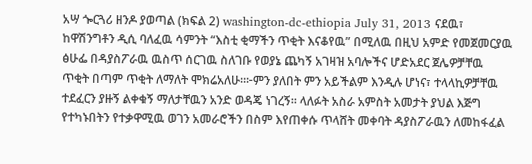አሣ ጐርጓሪ ዘንዶ ያወጣል (ክፍል 2) washington-dc-ethiopia July 31, 2013 ናደዉ፣ ከዋሽንግቶን ዲሲ ባለፈዉ ሳምንት “እስቲ ቂማችን ጥቂት እናቆየዉ” በሚለዉ በዚህ አምድ የመጀመርያዉ ፅሁፌ በዳያስፖራዉ ዉስጥ ሰርገዉ ስለገቡ የወያኔ ጨካኝ አገዛዝ አባሎችና ሆድአደር ጀሌዎቻቸዉ ጥቂት በጣም ጥቂት ለማለት ሞክሬአለሁ።፦ምን ያለበት ምን አይችልም እንዲሉ ሆነና፣ ተላላኪዎቻቸዉ ተደፈርን ያዙኝ ልቀቁኝ ማለታቸዉን አንድ ወዳጄ ነገረኝ። ላለፉት አስራ አምስት አመታት ያህል እጅግ የተካኑበትን የተቃዋሚዉ ወገን አመራሮችን በስም እየጠቀሱ ጥላሸት መቀባት ዳያስፖራዉን ለመከፋፈል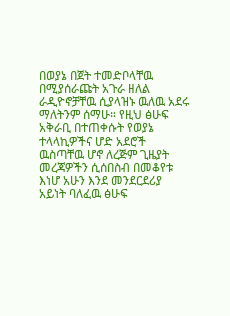በወያኔ በጀት ተመድቦላቸዉ በሚያሰራጩት አጉራ ዘለል ራዲዮኖቻቸዉ ሲያላዝኑ ዉለዉ አደሩ ማለትንም ሰማሁ። የዚህ ፅሁፍ አቅራቢ በተጠቀሱት የወያኔ ተላላኪዎችና ሆድ አደሮች ዉስጣቸዉ ሆኖ ለረጅም ጊዜያት መረጃዎችን ሲሰበስብ በመቆየቱ እነሆ አሁን እንደ መንደርደሪያ አይነት ባለፈዉ ፅሁፍ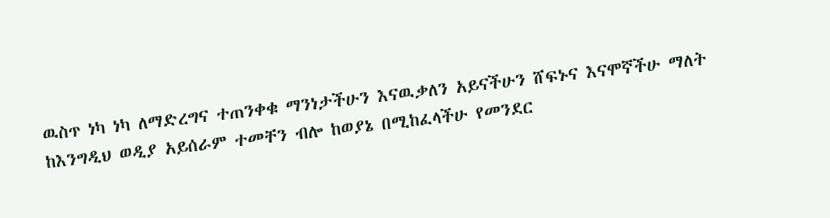ዉስጥ ነካ ነካ ለማድረግና ተጠንቀቁ ማንነታችሁን እናዉቃለን አይናችሁን ሸፍኑና እናሞኛችሁ ማለት ከእንግዲህ ወዲያ አይሰራም ተመቸን ብሎ ከወያኔ በሚከፈላችሁ የመንደር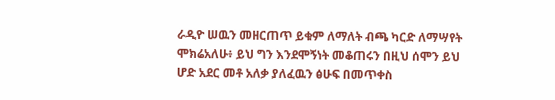ራዲዮ ሠዉን መዘርጠጥ ይቁም ለማለት ብጫ ካርድ ለማሣየት ሞክሬአለሁ፥ ይህ ግን እንደሞኝነት መቆጠሩን በዚህ ሰሞን ይህ ሆድ አደር መቶ አለቃ ያለፈዉን ፅሁፍ በመጥቀስ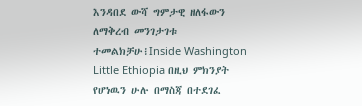እንዳበደ ውሻ ግምታዊ ዘለፋውን ለማቅረብ መንገታገቱ ተመልክቻሁ፧Inside Washington Little Ethiopia በዚህ ምክንያት የሆነዉን ሁሉ በማስጃ በተደገፈ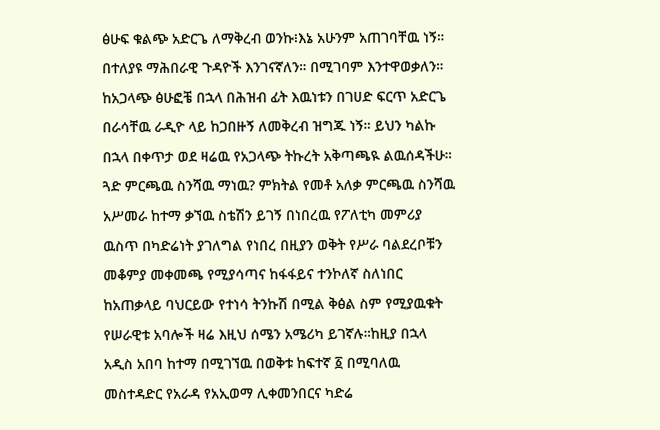ፅሁፍ ቁልጭ አድርጌ ለማቅረብ ወንኩ፧እኔ አሁንም አጠገባቸዉ ነኝ። በተለያዩ ማሕበራዊ ጉዳዮች እንገናኛለን። በሚገባም እንተዋወቃለን። ከአጋላጭ ፅሁፎቼ በኋላ በሕዝብ ፊት እዉነቱን በገሀድ ፍርጥ አድርጌ በራሳቸዉ ራዲዮ ላይ ከጋበዙኝ ለመቅረብ ዝግጁ ነኝ። ይህን ካልኩ በኋላ በቀጥታ ወደ ዛሬዉ የአጋላጭ ትኩረት አቅጣጫዪ ልዉሰዳችሁ። ጓድ ምርጫዉ ስንሻዉ ማነዉ? ምክትል የመቶ አለቃ ምርጫዉ ስንሻዉ አሥመራ ከተማ ቃኘዉ ስቴሽን ይገኝ በነበረዉ የፖለቲካ መምሪያ ዉስጥ በካድሬነት ያገለግል የነበረ በዚያን ወቅት የሥራ ባልደረቦቹን መቆምያ መቀመጫ የሚያሳጣና ከፋፋይና ተንኮለኛ ስለነበር ከአጠቃላይ ባህርይው የተነሳ ትንኩሽ በሚል ቅፅል ስም የሚያዉቁት የሠራዊቱ አባሎች ዛሬ እዚህ ሰሜን አሜሪካ ይገኛሉ።ከዚያ በኋላ አዲስ አበባ ከተማ በሚገኘዉ በወቅቱ ከፍተኛ ፩ በሚባለዉ መስተዳድር የአራዳ የአኢወማ ሊቀመንበርና ካድሬ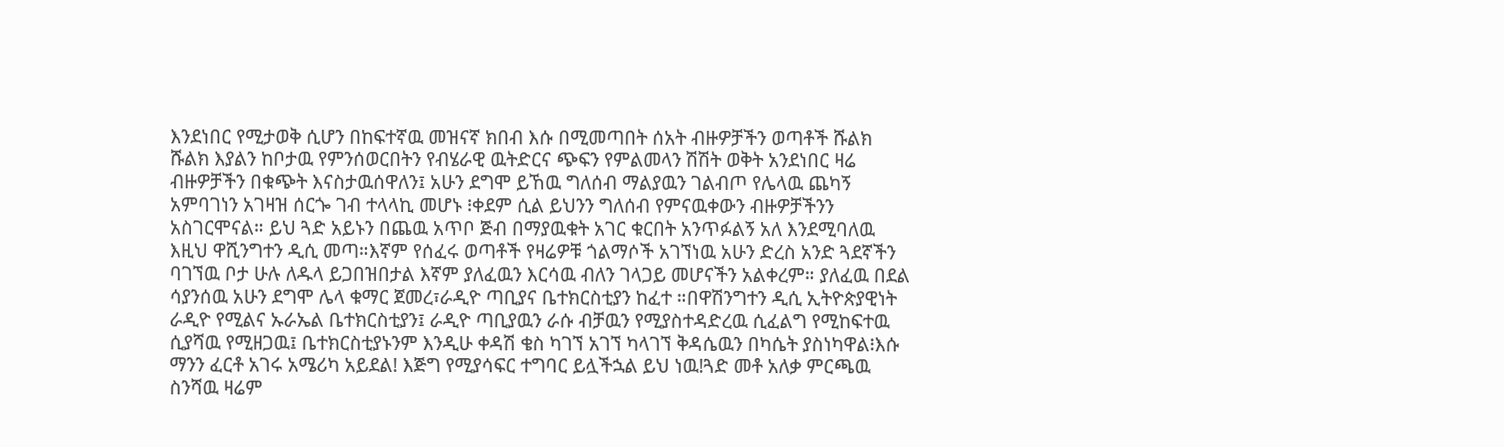እንደነበር የሚታወቅ ሲሆን በከፍተኛዉ መዝናኛ ክበብ እሱ በሚመጣበት ሰአት ብዙዎቻችን ወጣቶች ሹልክ ሹልክ እያልን ከቦታዉ የምንሰወርበትን የብሄራዊ ዉትድርና ጭፍን የምልመላን ሽሽት ወቅት አንደነበር ዛሬ ብዙዎቻችን በቁጭት እናስታዉሰዋለን፤ አሁን ደግሞ ይኸዉ ግለሰብ ማልያዉን ገልብጦ የሌላዉ ጨካኝ አምባገነን አገዛዝ ሰርጐ ገብ ተላላኪ መሆኑ ፧ቀደም ሲል ይህንን ግለሰብ የምናዉቀውን ብዙዎቻችንን አስገርሞናል። ይህ ጓድ አይኑን በጨዉ አጥቦ ጅብ በማያዉቁት አገር ቁርበት አንጥፉልኝ አለ እንደሚባለዉ እዚህ ዋሺንግተን ዲሲ መጣ።እኛም የሰፈሩ ወጣቶች የዛሬዎቹ ጎልማሶች አገኘነዉ አሁን ድረስ አንድ ጓደኛችን ባገኘዉ ቦታ ሁሉ ለዱላ ይጋበዝበታል እኛም ያለፈዉን እርሳዉ ብለን ገላጋይ መሆናችን አልቀረም። ያለፈዉ በደል ሳያንሰዉ አሁን ደግሞ ሌላ ቁማር ጀመረ፣ራዲዮ ጣቢያና ቤተክርስቲያን ከፈተ ።በዋሽንግተን ዲሲ ኢትዮጵያዊነት ራዲዮ የሚልና ኡራኤል ቤተክርስቲያን፤ ራዲዮ ጣቢያዉን ራሱ ብቻዉን የሚያስተዳድረዉ ሲፈልግ የሚከፍተዉ ሲያሻዉ የሚዘጋዉ፤ ቤተክርስቲያኑንም እንዲሁ ቀዳሽ ቄስ ካገኘ አገኘ ካላገኘ ቅዳሴዉን በካሴት ያስነካዋል፧እሱ ማንን ፈርቶ አገሩ አሜሪካ አይደል! እጅግ የሚያሳፍር ተግባር ይሏችኋል ይህ ነዉ!ጓድ መቶ አለቃ ምርጫዉ ስንሻዉ ዛሬም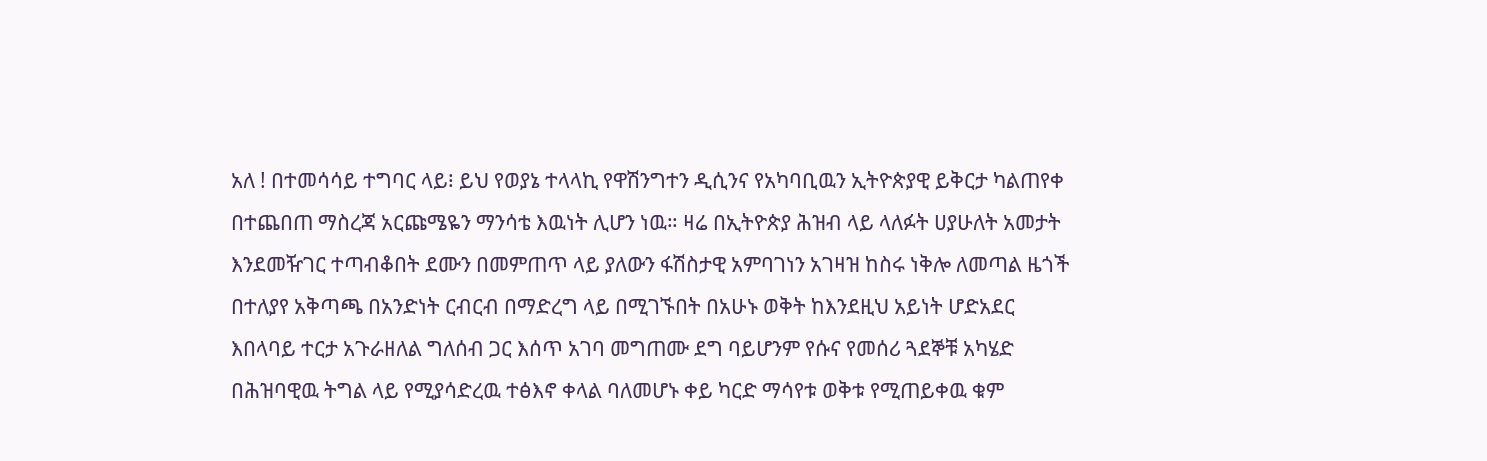አለ ! በተመሳሳይ ተግባር ላይ፧ ይህ የወያኔ ተላላኪ የዋሽንግተን ዲሲንና የአካባቢዉን ኢትዮጵያዊ ይቅርታ ካልጠየቀ በተጨበጠ ማስረጃ አርጩሜዬን ማንሳቴ እዉነት ሊሆን ነዉ። ዛሬ በኢትዮጵያ ሕዝብ ላይ ላለፉት ሀያሁለት አመታት እንደመዥገር ተጣብቆበት ደሙን በመምጠጥ ላይ ያለውን ፋሽስታዊ አምባገነን አገዛዝ ከስሩ ነቅሎ ለመጣል ዜጎች በተለያየ አቅጣጫ በአንድነት ርብርብ በማድረግ ላይ በሚገኙበት በአሁኑ ወቅት ከእንደዚህ አይነት ሆድአደር እበላባይ ተርታ አጉራዘለል ግለሰብ ጋር እሰጥ አገባ መግጠሙ ደግ ባይሆንም የሱና የመሰሪ ጓደኞቹ አካሄድ በሕዝባዊዉ ትግል ላይ የሚያሳድረዉ ተፅእኖ ቀላል ባለመሆኑ ቀይ ካርድ ማሳየቱ ወቅቱ የሚጠይቀዉ ቁም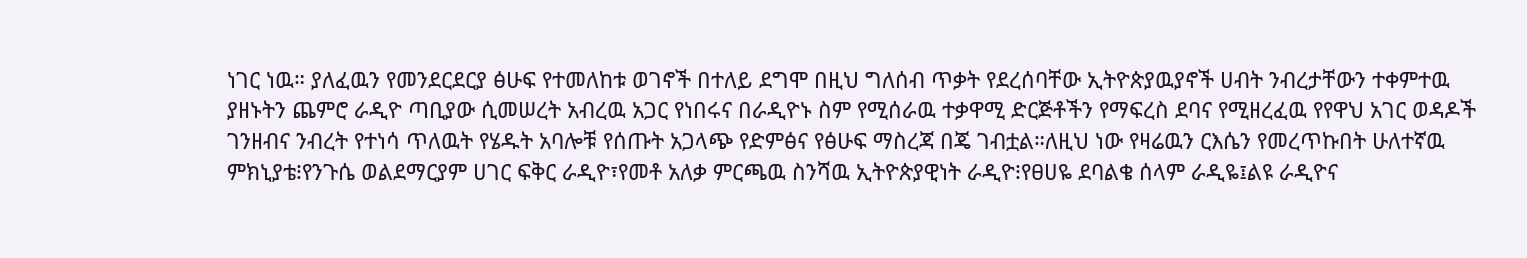ነገር ነዉ። ያለፈዉን የመንደርደርያ ፅሁፍ የተመለከቱ ወገኖች በተለይ ደግሞ በዚህ ግለሰብ ጥቃት የደረሰባቸው ኢትዮጵያዉያኖች ሀብት ንብረታቸውን ተቀምተዉ ያዘኑትን ጨምሮ ራዲዮ ጣቢያው ሲመሠረት አብረዉ አጋር የነበሩና በራዲዮኑ ስም የሚሰራዉ ተቃዋሚ ድርጅቶችን የማፍረስ ደባና የሚዘረፈዉ የየዋህ አገር ወዳዶች ገንዘብና ንብረት የተነሳ ጥለዉት የሄዱት አባሎቹ የሰጡት አጋላጭ የድምፅና የፅሁፍ ማስረጃ በጄ ገብቷል።ለዚህ ነው የዛሬዉን ርእሴን የመረጥኩበት ሁለተኛዉ ምክኒያቴ፧የንጉሴ ወልደማርያም ሀገር ፍቅር ራዲዮ፣የመቶ አለቃ ምርጫዉ ስንሻዉ ኢትዮጵያዊነት ራዲዮ፧የፀሀዬ ደባልቄ ሰላም ራዲዬ፤ልዩ ራዲዮና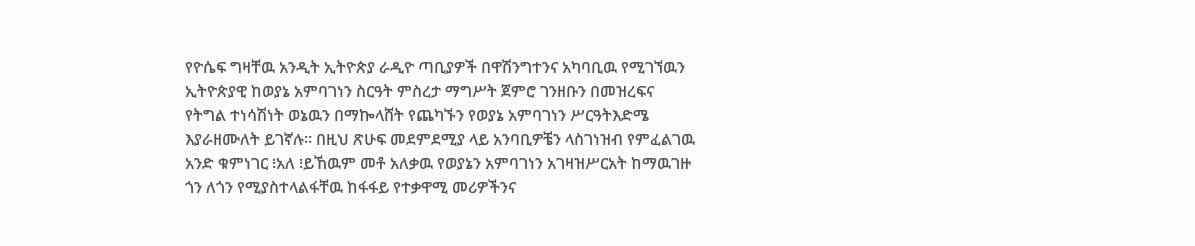የዮሴፍ ግዛቸዉ አንዲት ኢትዮጵያ ራዲዮ ጣቢያዎች በዋሽንግተንና አካባቢዉ የሚገኘዉን ኢትዮጵያዊ ከወያኔ አምባገነን ስርዓት ምስረታ ማግሥት ጀምሮ ገንዘቡን በመዝረፍና የትግል ተነሳሽነት ወኔዉን በማኰላሸት የጨካኙን የወያኔ አምባገነን ሥርዓትእድሜ እያራዘሙለት ይገኛሉ። በዚህ ጽሁፍ መደምደሚያ ላይ አንባቢዎቼን ላስገነዝብ የምፈልገዉ አንድ ቁምነገር ፧አለ ፧ይኸዉም መቶ አለቃዉ የወያኔን አምባገነን አገዛዝሥርአት ከማዉገዙ ጎን ለጎን የሚያስተላልፋቸዉ ከፋፋይ የተቃዋሚ መሪዎችንና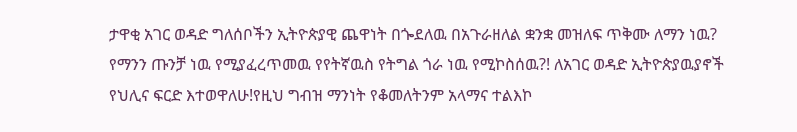ታዋቂ አገር ወዳድ ግለሰቦችን ኢትዮጵያዊ ጨዋነት በጐደለዉ በአጉራዘለል ቋንቋ መዝለፍ ጥቅሙ ለማን ነዉ? የማንን ጡንቻ ነዉ የሚያፈረጥመዉ የየትኛዉስ የትግል ጎራ ነዉ የሚኮስሰዉ?! ለአገር ወዳድ ኢትዮጵያዉያኖች የህሊና ፍርድ እተወዋለሁ!የዚህ ግብዝ ማንነት የቆመለትንም አላማና ተልእኮ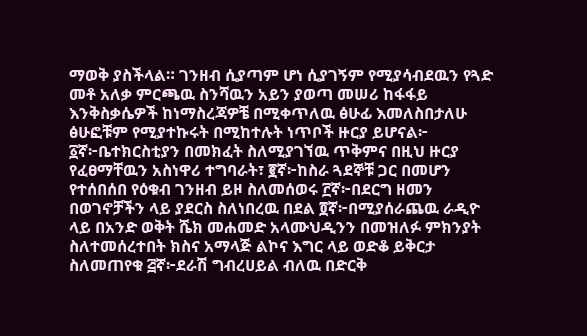ማወቅ ያስችላል። ገንዘብ ሲያጣም ሆነ ሲያገኝም የሚያሳብደዉን የጓድ መቶ አለቃ ምርጫዉ ስንሻዉን አይን ያወጣ መሠሪ ከፋፋይ እንቅስቃሴዎች ከነማስረጃዎቼ በሚቀጥለዉ ፅሁፊ እመለስበታለሁ ፅሁፎቹም የሚያተኩሩት በሚከተሉት ነጥቦች ዙርያ ይሆናል፦ ፩ኛ፦ቤተክርስቲያን በመክፈት ስለሚያገኘዉ ጥቅምና በዚህ ዙርያ የፈፀማቸዉን አስነዋሪ ተግባራት፣ ፪ኛ፦ከስራ ጓደኞቹ ጋር በመሆን የተሰበሰበ የዕቁብ ገንዘብ ይዞ ስለመሰወሩ ፫ኛ፦በደርግ ዘመን በወገኖቻችን ላይ ያደርስ ስለነበረዉ በደል ፬ኛ፦በሚያሰራጨዉ ራዲዮ ላይ በአንድ ወቅት ሼክ መሐመድ አላሙህዲንን በመዝለፉ ምክንያት ስለተመሰረተበት ክስና አማላጅ ልኮና እግር ላይ ወድቆ ይቅርታ ስለመጠየቁ ፭ኛ፦ደራሽ ግብረሀይል ብለዉ በድርቅ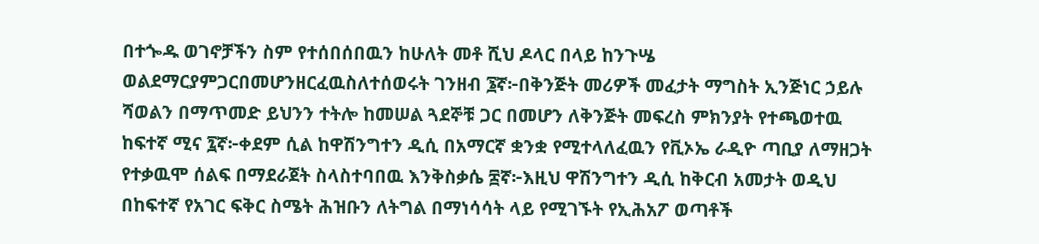በተጐዱ ወገኖቻችን ስም የተሰበሰበዉን ከሁለት መቶ ሺህ ዶላር በላይ ከንጉሤ ወልደማርያምጋርበመሆንዘርፈዉስለተሰወሩት ገንዘብ ፮ኛ፦በቅንጅት መሪዎች መፈታት ማግስት ኢንጅነር ኃይሉ ሻወልን በማጥመድ ይህንን ተትሎ ከመሠል ጓደኞቹ ጋር በመሆን ለቅንጅት መፍረስ ምክንያት የተጫወተዉ ከፍተኛ ሚና ፯ኛ፦ቀደም ሲል ከዋሽንግተን ዲሲ በአማርኛ ቋንቋ የሚተላለፈዉን የቪኦኤ ራዲዮ ጣቢያ ለማዘጋት የተቃዉሞ ሰልፍ በማደራጀት ስላስተባበዉ እንቅስቃሴ ፰ኛ፦እዚህ ዋሽንግተን ዲሲ ከቅርብ አመታት ወዲህ በከፍተኛ የአገር ፍቅር ስሜት ሕዝቡን ለትግል በማነሳሳት ላይ የሚገኙት የኢሕአፖ ወጣቶች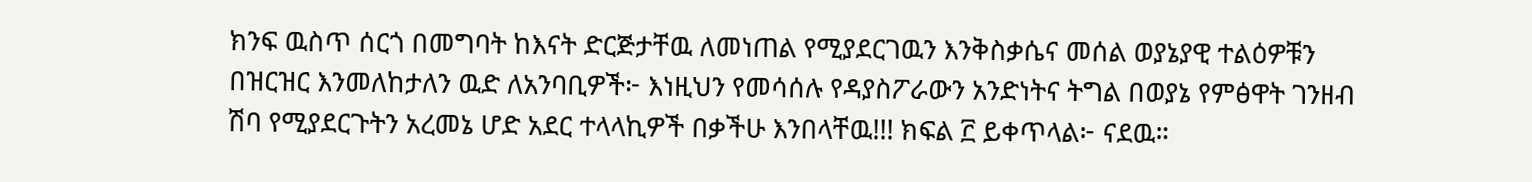ክንፍ ዉስጥ ሰርጎ በመግባት ከእናት ድርጅታቸዉ ለመነጠል የሚያደርገዉን እንቅስቃሴና መሰል ወያኔያዊ ተልዕዎቹን በዝርዝር እንመለከታለን ዉድ ለአንባቢዎች፦ እነዚህን የመሳሰሉ የዳያስፖራውን አንድነትና ትግል በወያኔ የምፅዋት ገንዘብ ሽባ የሚያደርጉትን አረመኔ ሆድ አደር ተላላኪዎች በቃችሁ እንበላቸዉ!!! ክፍል ፫ ይቀጥላል፦ ናደዉ።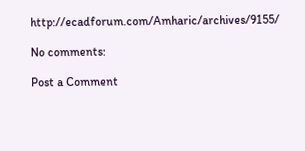http://ecadforum.com/Amharic/archives/9155/

No comments:

Post a Comment